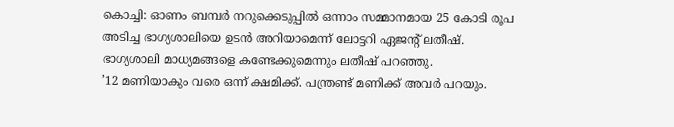കൊച്ചി: ഓണം ബമ്പർ നറുക്കെടുപ്പിൽ ഒന്നാം സമ്മാനമായ 25 കോടി രൂപ അടിച്ച ഭാഗ്യശാലിയെ ഉടൻ അറിയാമെന്ന് ലോട്ടറി ഏജന്റ് ലതീഷ്. ഭാഗ്യശാലി മാധ്യമങ്ങളെ കണ്ടേക്കുമെന്നും ലതീഷ് പറഞ്ഞു.
’12 മണിയാകും വരെ ഒന്ന് ക്ഷമിക്ക്. പന്ത്രണ്ട് മണിക്ക് അവർ പറയും.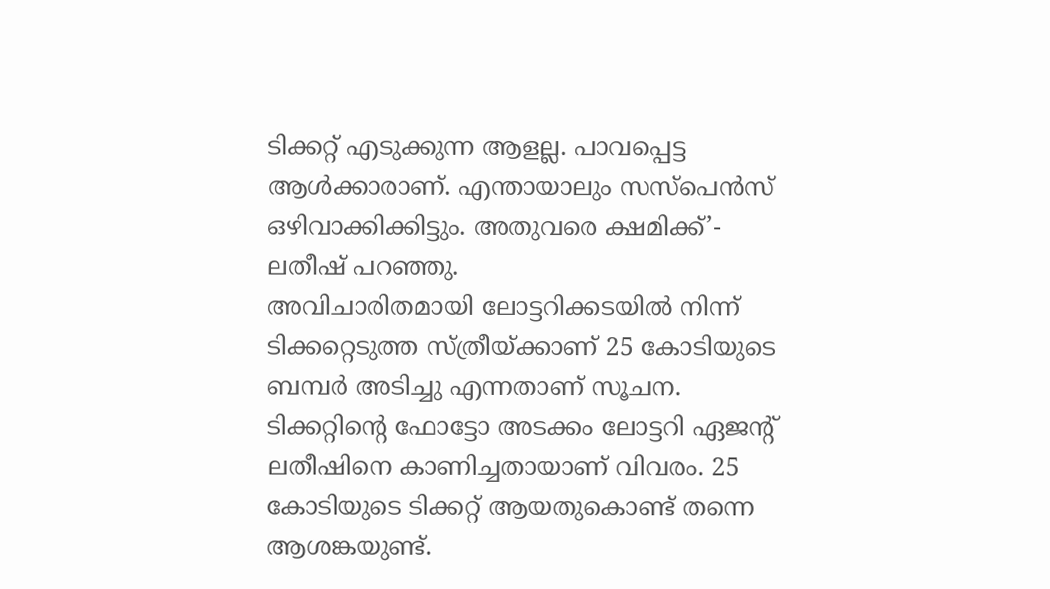ടിക്കറ്റ് എടുക്കുന്ന ആളല്ല. പാവപ്പെട്ട ആൾക്കാരാണ്. എന്തായാലും സസ്പെൻസ് ഒഴിവാക്കിക്കിട്ടും. അതുവരെ ക്ഷമിക്ക്’- ലതീഷ് പറഞ്ഞു.
അവിചാരിതമായി ലോട്ടറിക്കടയിൽ നിന്ന് ടിക്കറ്റെടുത്ത സ്ത്രീയ്ക്കാണ് 25 കോടിയുടെ ബമ്പർ അടിച്ചു എന്നതാണ് സൂചന. ടിക്കറ്റിന്റെ ഫോട്ടോ അടക്കം ലോട്ടറി ഏജന്റ് ലതീഷിനെ കാണിച്ചതായാണ് വിവരം. 25 കോടിയുടെ ടിക്കറ്റ് ആയതുകൊണ്ട് തന്നെ ആശങ്കയുണ്ട്.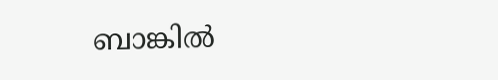ബാങ്കിൽ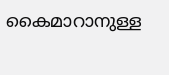കൈമാറാനുള്ള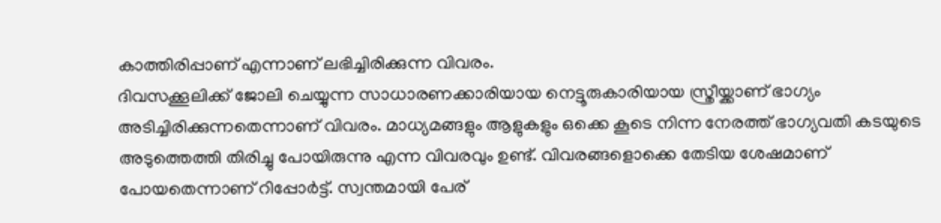കാത്തിരിപ്പാണ് എന്നാണ് ലഭിച്ചിരിക്കുന്ന വിവരം.
ദിവസക്കൂലിക്ക് ജോലി ചെയ്യുന്ന സാധാരണക്കാരിയായ നെട്ടൂരുകാരിയായ സ്ത്രീയ്ക്കാണ് ഭാഗ്യം അടിച്ചിരിക്കുന്നതെന്നാണ് വിവരം. മാധ്യമങ്ങളും ആളുകളും ഒക്കെ കൂടെ നിന്ന നേരത്ത് ഭാഗ്യവതി കടയുടെ അടുത്തെത്തി തിരിച്ചു പോയിരുന്നു എന്ന വിവരവും ഉണ്ട്. വിവരങ്ങളൊക്കെ തേടിയ ശേഷമാണ് പോയതെന്നാണ് റിപ്പോർട്ട്. സ്വന്തമായി പേര്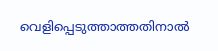വെളിപ്പെടുത്താത്തതിനാൽ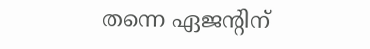തന്നെ ഏജന്റിന്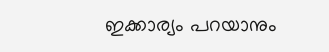ഇക്കാര്യം പറയാനും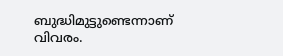ബുദ്ധിമുട്ടുണ്ടെന്നാണ് വിവരം.